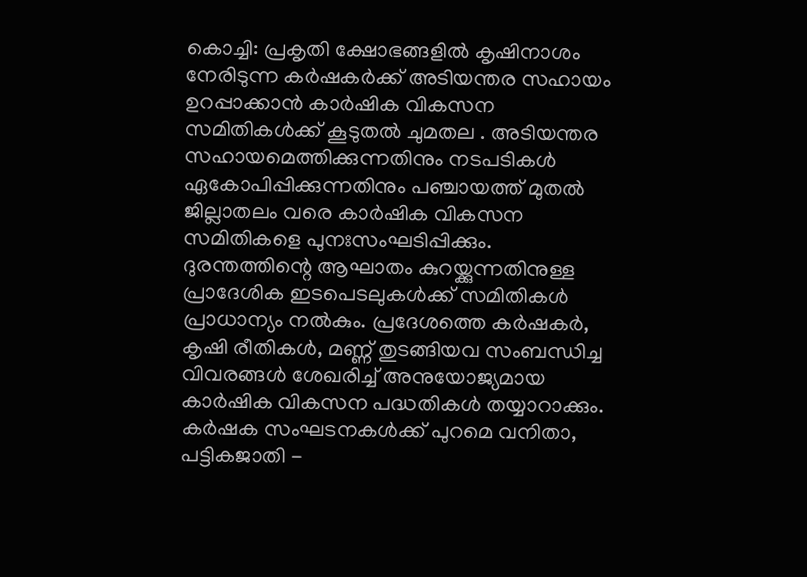കൊച്ചി: പ്രകൃതി ക്ഷോഭങ്ങളിൽ കൃഷിനാശം നേരിടുന്ന കർഷകർക്ക് അടിയന്തര സഹായം ഉറപ്പാക്കാൻ കാർഷിക വികസന സമിതികൾക്ക് കൂടുതൽ ചുമതല . അടിയന്തര സഹായമെത്തിക്കുന്നതിനും നടപടികൾ ഏകോപിപ്പിക്കുന്നതിനും പഞ്ചായത്ത് മുതൽ ജില്ലാതലം വരെ കാർഷിക വികസന സമിതികളെ പുനഃസംഘടിപ്പിക്കും.
ദുരന്തത്തിന്റെ ആഘാതം കുറയ്ക്കുന്നതിനുള്ള പ്രാദേശിക ഇടപെടലുകൾക്ക് സമിതികൾ പ്രാധാന്യം നൽകും. പ്രദേശത്തെ കർഷകർ, കൃഷി രീതികൾ, മണ്ണ് തുടങ്ങിയവ സംബന്ധിച്ച വിവരങ്ങൾ ശേഖരിച്ച് അനുയോജ്യമായ കാർഷിക വികസന പദ്ധതികൾ തയ്യാറാക്കും. കർഷക സംഘടനകൾക്ക് പുറമെ വനിതാ, പട്ടികജാതി -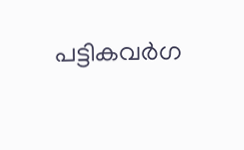പട്ടികവർഗ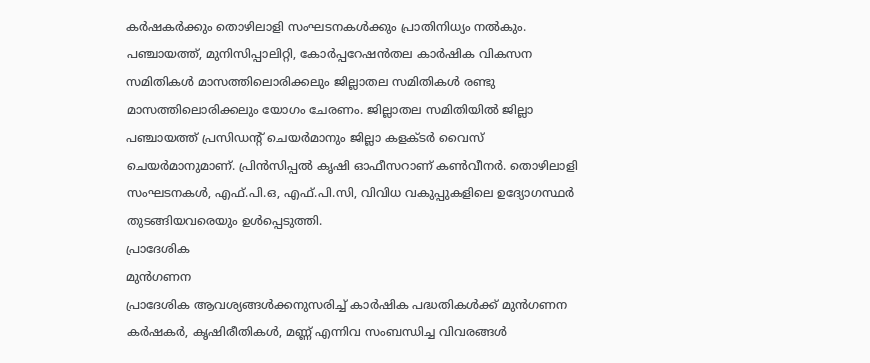കർഷകർക്കും തൊഴിലാളി സംഘടനകൾക്കും പ്രാതിനിധ്യം നൽകും. പഞ്ചായത്ത്, മുനിസിപ്പാലിറ്റി, കോർപ്പറേഷൻതല കാർഷിക വികസന സമിതികൾ മാസത്തിലൊരിക്കലും ജില്ലാതല സമിതികൾ രണ്ടു മാസത്തിലൊരിക്കലും യോഗം ചേരണം. ജില്ലാതല സമിതിയിൽ ജില്ലാ പഞ്ചായത്ത് പ്രസിഡന്റ് ചെയർമാനും ജില്ലാ കളക്ടർ വൈസ് ചെയർമാനുമാണ്. പ്രിൻസിപ്പൽ കൃഷി ഓഫീസറാണ് കൺവീനർ. തൊഴിലാളി സംഘടനകൾ, എഫ്.പി.ഒ, എഫ്.പി.സി, വിവിധ വകുപ്പുകളിലെ ഉദ്യോഗസ്ഥർ തുടങ്ങിയവരെയും ഉൾപ്പെടുത്തി.
പ്രാദേശിക
മുൻഗണന
പ്രാദേശിക ആവശ്യങ്ങൾക്കനുസരിച്ച് കാർഷിക പദ്ധതികൾക്ക് മുൻഗണന
കർഷകർ, കൃഷിരീതികൾ, മണ്ണ് എന്നിവ സംബന്ധിച്ച വിവരങ്ങൾ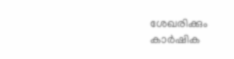ശേഖരിക്കും
കാർഷിക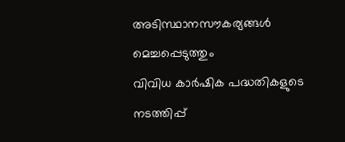അടിസ്ഥാനസൗകര്യങ്ങൾ മെച്ചപ്പെടുത്തും
വിവിധ കാർഷിക പദ്ധതികളുടെ നടത്തിപ്പ്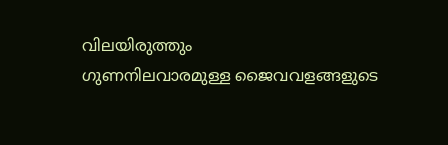വിലയിരുത്തും
ഗുണനിലവാരമുള്ള ജൈവവളങ്ങളുടെ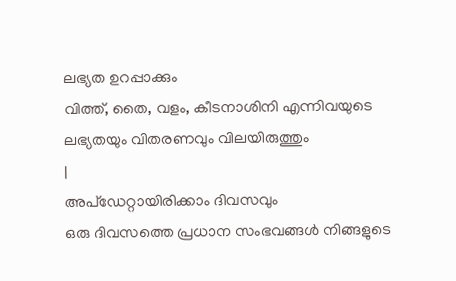ലഭ്യത ഉറപ്പാക്കും
വിത്ത്, തൈ, വളം, കീടനാശിനി എന്നിവയുടെ ലഭ്യതയും വിതരണവും വിലയിരുത്തും
|
അപ്ഡേറ്റായിരിക്കാം ദിവസവും
ഒരു ദിവസത്തെ പ്രധാന സംഭവങ്ങൾ നിങ്ങളുടെ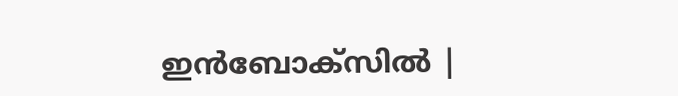ഇൻബോക്സിൽ |